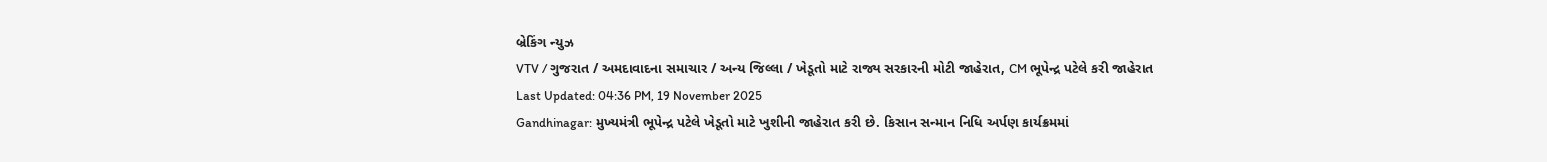બ્રેકિંગ ન્યુઝ
VTV / ગુજરાત / અમદાવાદના સમાચાર / અન્ય જિલ્લા / ખેડૂતો માટે રાજ્ય સરકારની મોટી જાહેરાત, CM ભૂપેન્દ્ર પટેલે કરી જાહેરાત
Last Updated: 04:36 PM, 19 November 2025
Gandhinagar: મુખ્યમંત્રી ભૂપેન્દ્ર પટેલે ખેડૂતો માટે ખુશીની જાહેરાત કરી છે. કિસાન સન્માન નિધિ અર્પણ કાર્યક્રમમાં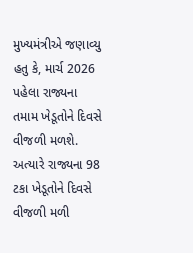મુખ્યમંત્રીએ જણાવ્યુ હતુ કે, માર્ચ 2026 પહેલા રાજ્યના તમામ ખેડૂતોને દિવસે વીજળી મળશે. અત્યારે રાજ્યના 98 ટકા ખેડૂતોને દિવસે વીજળી મળી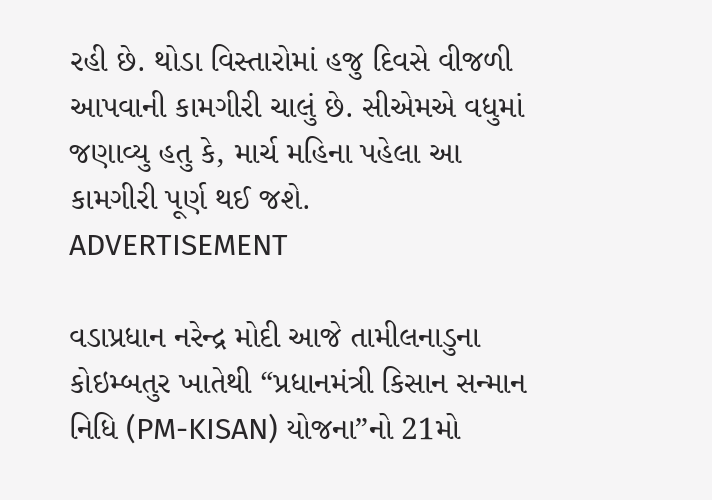રહી છે. થોડા વિસ્તારોમાં હજુ દિવસે વીજળી આપવાની કામગીરી ચાલું છે. સીએમએ વધુમાં જણાવ્યુ હતુ કે, માર્ચ મહિના પહેલા આ કામગીરી પૂર્ણ થઈ જશે.
ADVERTISEMENT

વડાપ્રધાન નરેન્દ્ર મોદી આજે તામીલનાડુના કોઇમ્બતુર ખાતેથી “પ્રધાનમંત્રી કિસાન સન્માન નિધિ (PM-KISAN) યોજના”નો 21મો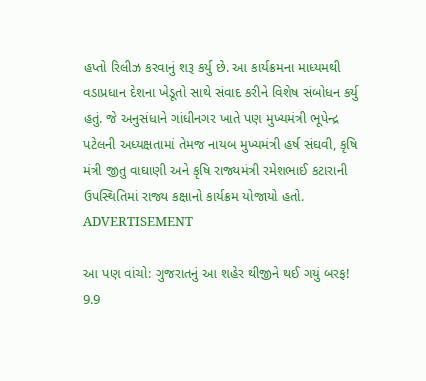હપ્તો રિલીઝ કરવાનું શરૂ કર્યુ છે. આ કાર્યક્રમના માધ્યમથી વડાપ્રધાન દેશના ખેડૂતો સાથે સંવાદ કરીને વિશેષ સંબોધન કર્યુ હતું. જે અનુસંધાને ગાંધીનગર ખાતે પણ મુખ્યમંત્રી ભૂપેન્દ્ર પટેલની અધ્યક્ષતામાં તેમજ નાયબ મુખ્યમંત્રી હર્ષ સંઘવી, કૃષિ મંત્રી જીતુ વાઘાણી અને કૃષિ રાજ્યમંત્રી રમેશભાઈ કટારાની ઉપસ્થિતિમાં રાજ્ય કક્ષાનો કાર્યક્રમ યોજાયો હતો.
ADVERTISEMENT

આ પણ વાંચો: ગુજરાતનું આ શહેર થીજીને થઈ ગયું બરફ! 9.9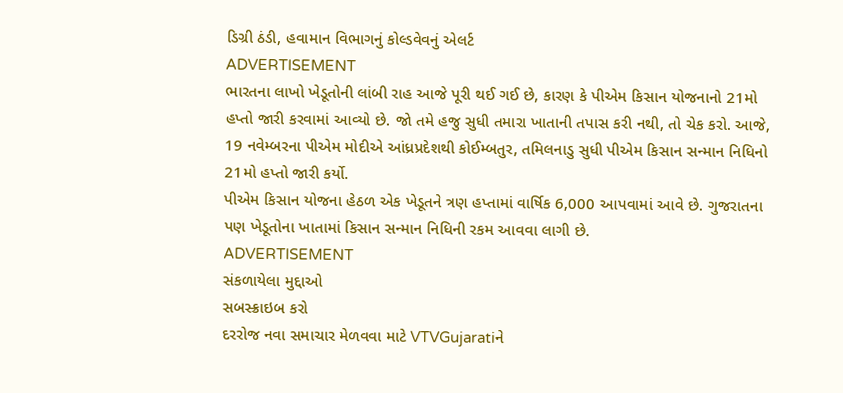ડિગ્રી ઠંડી, હવામાન વિભાગનું કોલ્ડવેવનું એલર્ટ
ADVERTISEMENT
ભારતના લાખો ખેડૂતોની લાંબી રાહ આજે પૂરી થઈ ગઈ છે, કારણ કે પીએમ કિસાન યોજનાનો 21મો હપ્તો જારી કરવામાં આવ્યો છે. જો તમે હજુ સુધી તમારા ખાતાની તપાસ કરી નથી, તો ચેક કરો. આજે, 19 નવેમ્બરના પીએમ મોદીએ આંધ્રપ્રદેશથી કોઈમ્બતુર, તમિલનાડુ સુધી પીએમ કિસાન સન્માન નિધિનો 21મો હપ્તો જારી કર્યો.
પીએમ કિસાન યોજના હેઠળ એક ખેડૂતને ત્રણ હપ્તામાં વાર્ષિક 6,000 આપવામાં આવે છે. ગુજરાતના પણ ખેડૂતોના ખાતામાં કિસાન સન્માન નિધિની રકમ આવવા લાગી છે.
ADVERTISEMENT
સંકળાયેલા મુદ્દાઓ
સબસ્ક્રાઇબ કરો
દરરોજ નવા સમાચાર મેળવવા માટે VTVGujaratiને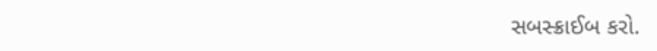સબસ્ક્રાઈબ કરો.